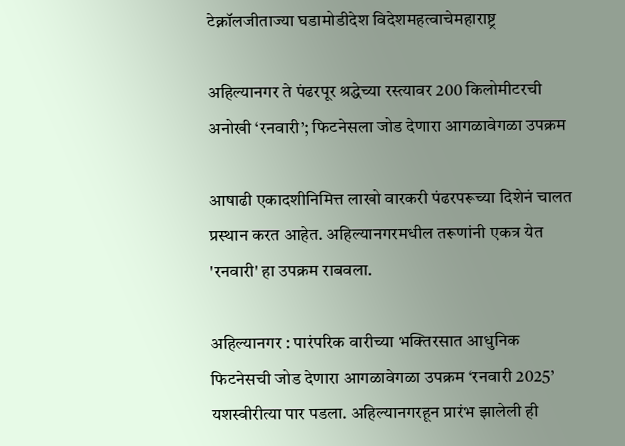टेक्नॉलजीताज्या घडामोडीदेश विदेशमहत्वाचेमहाराष्ट्र

अहिल्यानगर ते पंढरपूर श्रद्धेच्या रस्त्यावर 200 किलोमीटरची अनोखी ‘रनवारी’; फिटनेसला जोड देणारा आगळावेगळा उपक्रम

आषाढी एकादशीनिमित्त लाखो वारकरी पंढरपरूच्या दिशेनं चालत प्रस्थान करत आहेत. अहिल्यानगरमधील तरूणांनी एकत्र येत 'रनवारी' हा उपक्रम राबवला.

अहिल्यानगर : पारंपरिक वारीच्या भक्तिरसात आधुनिक फिटनेसची जोड देणारा आगळावेगळा उपक्रम ‘रनवारी 2025’ यशस्वीरीत्या पार पडला. अहिल्यानगरहून प्रारंभ झालेली ही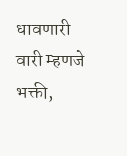धावणारी वारी म्हणजे भक्ती,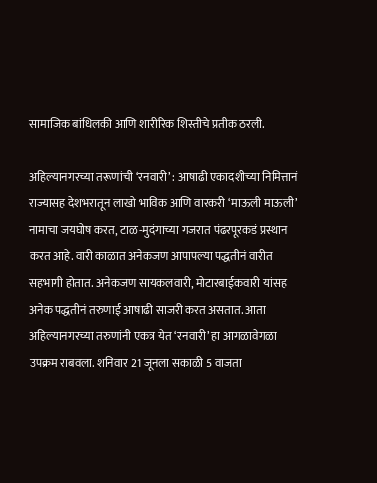सामाजिक बांधिलकी आणि शारीरिक शिस्तीचे प्रतीक ठरली.

अहिल्यानगरच्या तरूणांची ‘रनवारी’ : आषाढी एकादशीच्या निमित्तानं राज्यासह देशभरातून लाखो भाविक आणि वारकरी ‘माऊली माऊली’ नामाचा जयघोष करत, टाळ-मुदंगाच्या गजरात पंढरपूरकडं प्रस्थान करत आहे. वारी काळात अनेकजण आपापल्या पद्धतीनं वारीत सहभागी होतात. अनेकजण सायकलवारी, मोटारबाईकवारी यांसह अनेक पद्धतीनं तरुणाई आषाढी साजरी करत असतात. आता अहिल्यानगरच्या तरुणांनी एकत्र येत ‘रनवारी’ हा आगळावेगळा उपक्रम राबवला. शनिवार 21 जूनला सकाळी 5 वाजता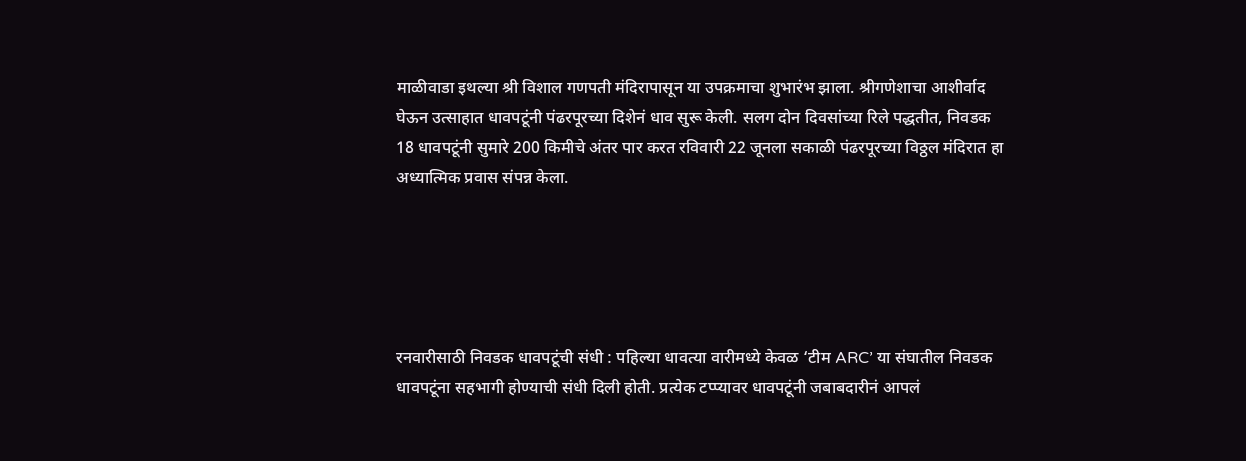माळीवाडा इथल्या श्री विशाल गणपती मंदिरापासून या उपक्रमाचा शुभारंभ झाला. श्रीगणेशाचा आशीर्वाद घेऊन उत्साहात धावपटूंनी पंढरपूरच्या दिशेनं धाव सुरू केली. सलग दोन दिवसांच्या रिले पद्धतीत, निवडक 18 धावपटूंनी सुमारे 200 किमीचे अंतर पार करत रविवारी 22 जूनला सकाळी पंढरपूरच्या विठ्ठल मंदिरात हा अध्यात्मिक प्रवास संपन्न केला.





रनवारीसाठी निवडक धावपटूंची संधी : पहिल्या धावत्या वारीमध्ये केवळ ‘टीम ARC’ या संघातील निवडक धावपटूंना सहभागी होण्याची संधी दिली होती. प्रत्येक टप्प्यावर धावपटूंनी जबाबदारीनं आपलं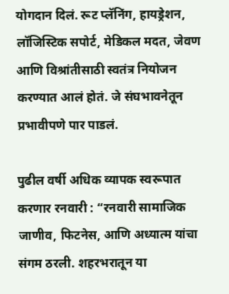योगदान दिलं. रूट प्लॅनिंग, हायड्रेशन, लॉजिस्टिक सपोर्ट, मेडिकल मदत, जेवण आणि विश्रांतीसाठी स्वतंत्र नियोजन करण्यात आलं होतं. जे संघभावनेतून प्रभावीपणे पार पाडलं.

पुढील वर्षी अधिक व्यापक स्वरूपात करणार रनवारी : “रनवारी सामाजिक जाणीव, फिटनेस, आणि अध्यात्म यांचा संगम ठरली. शहरभरातून या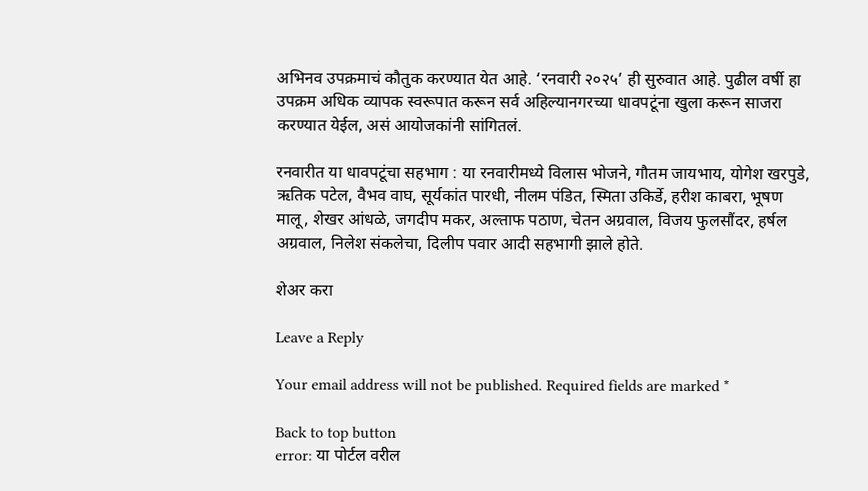अभिनव उपक्रमाचं कौतुक करण्यात येत आहे. ‘रनवारी २०२५’ ही सुरुवात आहे. पुढील वर्षी हा उपक्रम अधिक व्यापक स्वरूपात करून सर्व अहिल्यानगरच्या धावपटूंना खुला करून साजरा करण्यात येईल, असं आयोजकांनी सांगितलं.

रनवारीत या धावपटूंचा सहभाग : या रनवारीमध्ये विलास भोजने, गौतम जायभाय, योगेश खरपुडे, ऋतिक पटेल, वैभव वाघ, सूर्यकांत पारधी, नीलम पंडित, स्मिता उकिर्डे, हरीश काबरा, भूषण मालू, शेखर आंधळे, जगदीप मकर, अल्ताफ पठाण, चेतन अग्रवाल, विजय फुलसौंदर, हर्षल अग्रवाल, निलेश संकलेचा, दिलीप पवार आदी सहभागी झाले होते.

शेअर करा

Leave a Reply

Your email address will not be published. Required fields are marked *

Back to top button
error: या पोर्टल वरील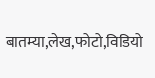बातम्या,लेख,फोटो,विडियो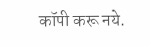कॉपी करू नये.